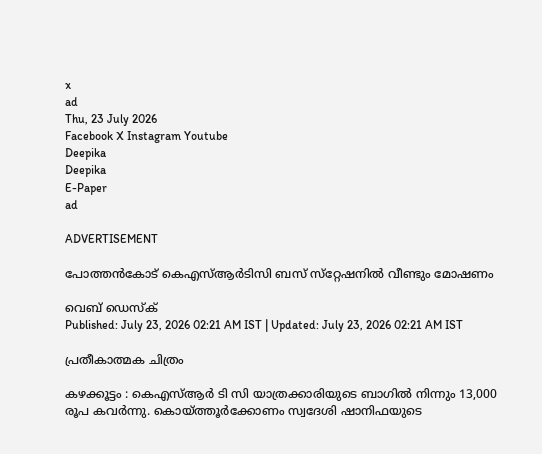x
ad
Thu, 23 July 2026
Facebook X Instagram Youtube
Deepika
Deepika
E-Paper
ad

ADVERTISEMENT

പോത്തൻകോട് കെഎസ്‌ആർടിസി ബസ് സ്‌റ്റേഷനിൽ വീണ്ടും മോഷണം

വെബ് ഡെസ്ക്
Published: July 23, 2026 02:21 AM IST | Updated: July 23, 2026 02:21 AM IST

പ്രതീകാത്മക ചിത്രം

കഴക്കൂട്ടം : കെഎസ്ആർ ടി സി യാത്രക്കാരിയുടെ ബാഗിൽ നിന്നും 13,000 രൂപ കവർന്നു. കൊയ്ത്തൂർക്കോണം സ്വദേശി ഷാനിഫയുടെ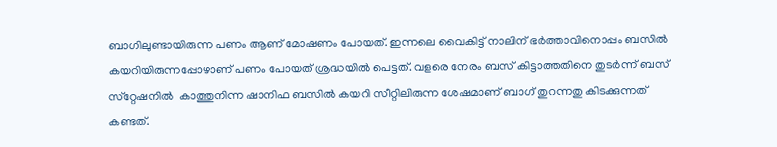ബാഗിലുണ്ടായിരുന്ന പണം ആണ് മോഷണം പോയത്. ഇന്നലെ വൈകിട്ട് നാലിന് ഭർത്താവിനൊപ്പം ബസിൽ കയറിയിരുന്നപ്പോഴാണ് പണം പോയത് ശ്രദ്ധയിൽ പെട്ടത്. വളരെ നേരം ബസ് കിട്ടാത്തതിനെ തുടർന്ന് ബസ് സ്‌റ്റേഷനിൽ  കാത്തുനിന്ന ഷാനിഫ ബസിൽ കയറി സീറ്റിലിരുന്ന ശേഷമാണ് ബാഗ് തുറന്നതു കിടക്കുന്നത് കണ്ടത്.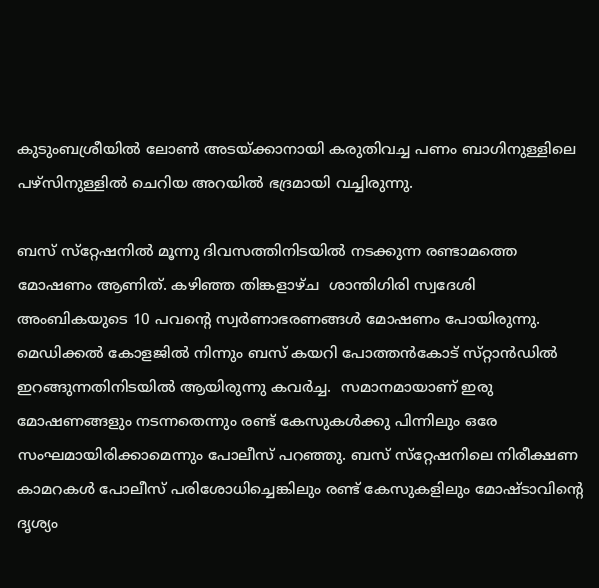കുടുംബശ്രീയിൽ ലോൺ അടയ്ക്കാനായി കരുതിവച്ച പണം ബാഗിനുള്ളിലെ പഴ്‌സിനുള്ളിൽ ചെറിയ അറയിൽ ഭദ്രമായി വച്ചിരുന്നു.

ബസ് സ്‌റ്റേഷനിൽ മൂന്നു ദിവസത്തിനിടയിൽ നടക്കുന്ന രണ്ടാമത്തെ മോഷണം ആണിത്. കഴിഞ്ഞ തിങ്കളാഴ്ച  ശാന്തിഗിരി സ്വദേശി അംബികയുടെ 10 പവന്‍റെ സ്വർണാഭരണങ്ങൾ മോഷണം പോയിരുന്നു. മെഡിക്കൽ കോളജിൽ നിന്നും ബസ് കയറി പോത്തൻകോട് സ്‌റ്റാൻഡിൽ ഇറങ്ങുന്നതിനിടയിൽ ആയിരുന്നു കവർച്ച.  സമാനമായാണ് ഇരു മോഷണങ്ങളും നടന്നതെന്നും രണ്ട് കേസുകൾക്കു പിന്നിലും ഒരേ സംഘമായിരിക്കാമെന്നും പോലീസ് പറഞ്ഞു. ബസ് സ്‌റ്റേഷനിലെ നിരീക്ഷണ കാമറകൾ പോലീസ് പരിശോധിച്ചെങ്കിലും രണ്ട് കേസുകളിലും മോഷ്‌ടാവിന്‍റെ ദൃശ്യം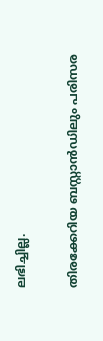ലഭിച്ചില്ല.

തിരക്കേറിയ ബസ്റ്റാൻഡിലും പരിസര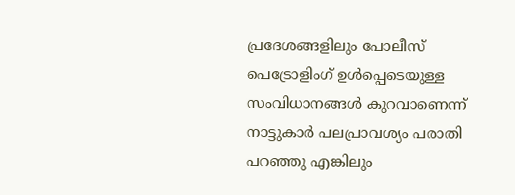പ്രദേശങ്ങളിലും പോലീസ് പെട്രോളിംഗ് ഉൾപ്പെടെയുള്ള സംവിധാനങ്ങൾ കുറവാണെന്ന് നാട്ടുകാർ പലപ്രാവശ്യം പരാതി പറഞ്ഞു എങ്കിലും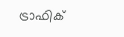ട്രാഫിക്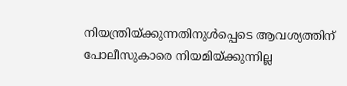നിയന്ത്രിയ്ക്കുന്നതിനുൾപ്പെടെ ആവശ്യത്തിന് പോലീസുകാരെ നിയമിയ്ക്കുന്നില്ല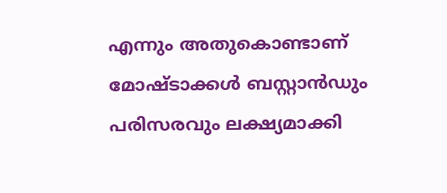എന്നും അതുകൊണ്ടാണ് മോഷ്ടാക്കൾ ബസ്റ്റാൻഡും പരിസരവും ലക്ഷ്യമാക്കി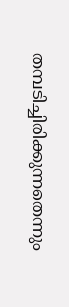തമ്പടിച്ചിരിക്കുന്നതെന്നും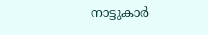നാട്ടുകാർ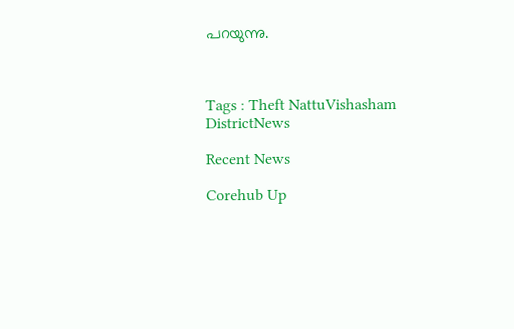പറയുന്നു.



Tags : Theft NattuVishasham DistrictNews

Recent News

Corehub Up